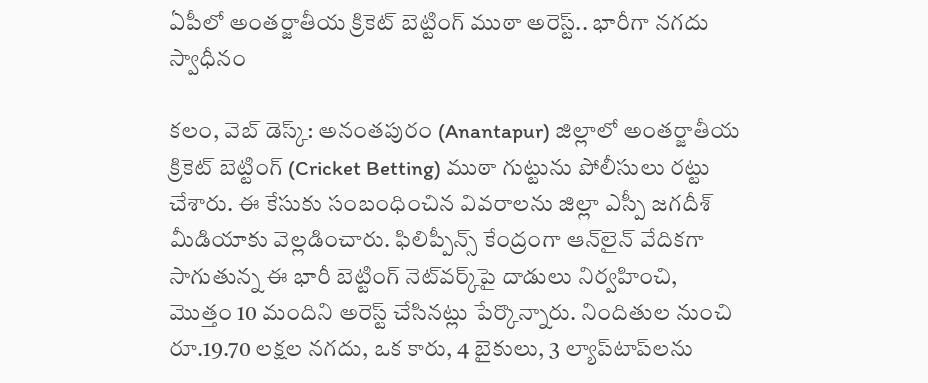ఏపీలో అంతర్జాతీయ క్రికెట్ బెట్టింగ్ ముఠా అరెస్ట్.. భారీగా నగదు స్వాధీనం

కలం, వెబ్ డెస్క్: అనంతపురం (Anantapur) జిల్లాలో అంతర్జాతీయ క్రికెట్ బెట్టింగ్ (Cricket Betting) ముఠా గుట్టును పోలీసులు రట్టు చేశారు. ఈ కేసుకు సంబంధించిన వివరాలను జిల్లా ఎస్పీ జగదీశ్ మీడియాకు వెల్లడించారు. ఫిలిప్పీన్స్ కేంద్రంగా ఆన్‌లైన్ వేదికగా సాగుతున్న ఈ భారీ బెట్టింగ్ నెట్‌వర్క్‌పై దాడులు నిర్వహించి, మొత్తం 10 మందిని అరెస్ట్ చేసినట్లు పేర్కొన్నారు. నిందితుల నుంచి రూ.19.70 లక్షల నగదు, ఒక కారు, 4 బైకులు, 3 ల్యాప్‌టాప్‌లను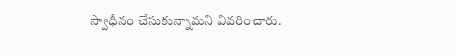స్వాధీనం చేసుకున్నామని వివరించారు.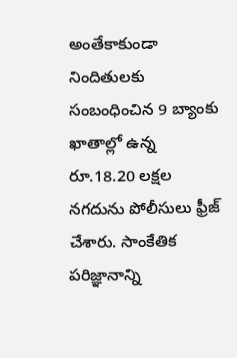అంతేకాకుండా నిందితులకు సంబంధించిన 9 బ్యాంకు ఖాతాల్లో ఉన్న రూ.18.20 లక్షల నగదును పోలీసులు ఫ్రీజ్ చేశారు. సాంకేతిక పరిజ్ఞానాన్ని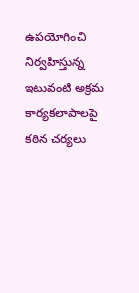ఉపయోగించి నిర్వహిస్తున్న ఇటువంటి అక్రమ కార్యకలాపాలపై కఠిన చర్యలు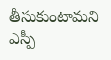తీసుకుంటామని ఎస్పీ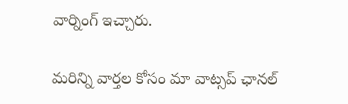వార్నింగ్ ఇచ్చారు.

మ‌రిన్ని వార్త‌ల కోసం మా వాట్స‌ప్ ఛాన‌ల్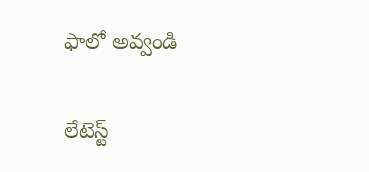ఫాలో అవ్వండి

లేటెస్ట్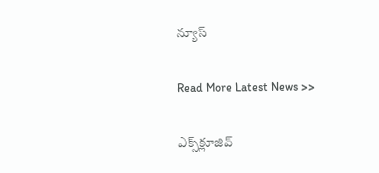న్యూస్‌

Read More Latest News >>

ఎక్స్‌క్లూజివ్‌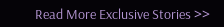Read More Exclusive Stories >>